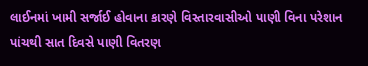લાઈનમાં ખામી સર્જાઈ હોવાના કારણે વિસ્તારવાસીઓ પાણી વિના પરેશાન
પાંચથી સાત દિવસે પાણી વિતરણ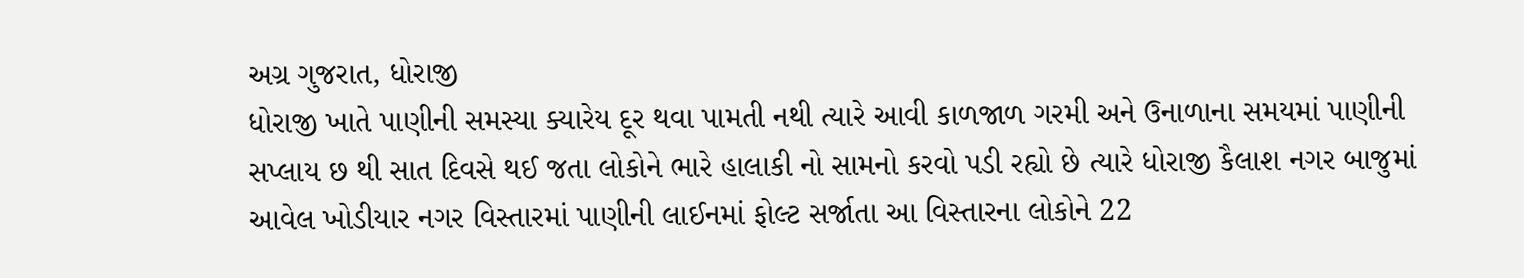અગ્ર ગુજરાત, ધોરાજી
ધોરાજી ખાતે પાણીની સમસ્યા ક્યારેય દૂર થવા પામતી નથી ત્યારે આવી કાળજાળ ગરમી અને ઉનાળાના સમયમાં પાણીની સપ્લાય છ થી સાત દિવસે થઈ જતા લોકોને ભારે હાલાકી નો સામનો કરવો પડી રહ્યો છે ત્યારે ધોરાજી કૈલાશ નગર બાજુમાં આવેલ ખોડીયાર નગર વિસ્તારમાં પાણીની લાઈનમાં ફોલ્ટ સર્જાતા આ વિસ્તારના લોકોને 22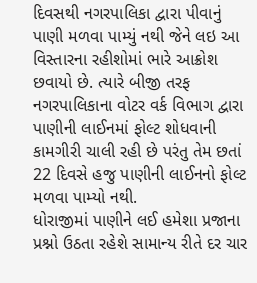દિવસથી નગરપાલિકા દ્વારા પીવાનું પાણી મળવા પામ્યું નથી જેને લઇ આ વિસ્તારના રહીશોમાં ભારે આક્રોશ છવાયો છે. ત્યારે બીજી તરફ નગરપાલિકાના વોટર વર્ક વિભાગ દ્વારા પાણીની લાઈનમાં ફોલ્ટ શોધવાની કામગીરી ચાલી રહી છે પરંતુ તેમ છતાં 22 દિવસે હજુ પાણીની લાઈનનો ફોલ્ટ મળવા પામ્યો નથી.
ધોરાજીમાં પાણીને લઈ હમેશા પ્રજાના પ્રશ્નો ઉઠતા રહેશે સામાન્ય રીતે દર ચાર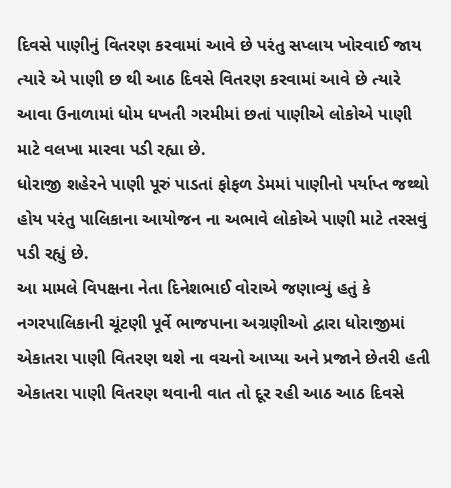દિવસે પાણીનું વિતરણ કરવામાં આવે છે પરંતુ સપ્લાય ખોરવાઈ જાય ત્યારે એ પાણી છ થી આઠ દિવસે વિતરણ કરવામાં આવે છે ત્યારે આવા ઉનાળામાં ધોમ ધખતી ગરમીમાં છતાં પાણીએ લોકોએ પાણી માટે વલખા મારવા પડી રહ્યા છે.
ધોરાજી શહેરને પાણી પૂરું પાડતાં ફોફળ ડેમમાં પાણીનો પર્યાપ્ત જથ્થો હોય પરંતુ પાલિકાના આયોજન ના અભાવે લોકોએ પાણી માટે તરસવું પડી રહ્યું છે.
આ મામલે વિપક્ષના નેતા દિનેશભાઈ વોરાએ જણાવ્યું હતું કે નગરપાલિકાની ચૂંટણી પૂર્વે ભાજપાના અગ્રણીઓ દ્વારા ધોરાજીમાં એકાતરા પાણી વિતરણ થશે ના વચનો આપ્યા અને પ્રજાને છેતરી હતી એકાતરા પાણી વિતરણ થવાની વાત તો દૂર રહી આઠ આઠ દિવસે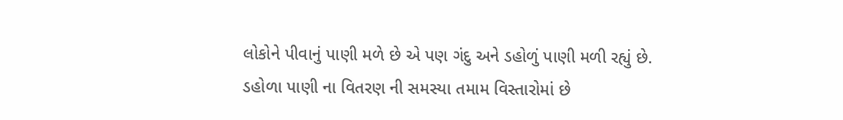લોકોને પીવાનું પાણી મળે છે એ પણ ગંદુ અને ડહોળું પાણી મળી રહ્યું છે.
ડહોળા પાણી ના વિતરણ ની સમસ્યા તમામ વિસ્તારોમાં છે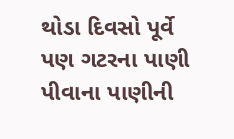થોડા દિવસો પૂર્વે પણ ગટરના પાણી પીવાના પાણીની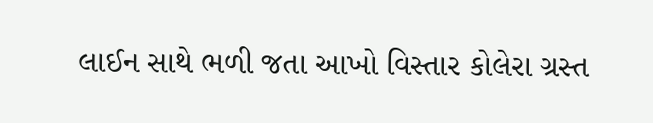લાઈન સાથે ભળી જતા આખો વિસ્તાર કોલેરા ગ્રસ્ત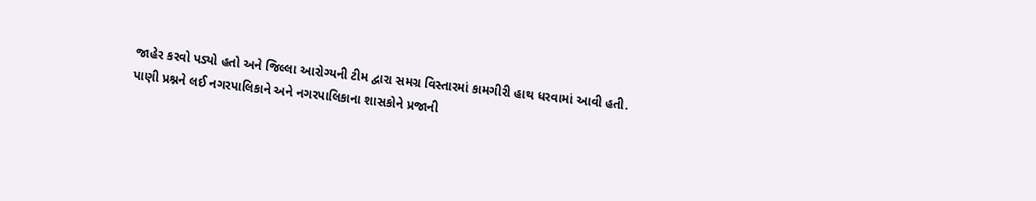જાહેર કરવો પડ્યો હતો અને જિલ્લા આરોગ્યની ટીમ દ્વારા સમગ્ર વિસ્તારમાં કામગીરી હાથ ધરવામાં આવી હતી.
પાણી પ્રશ્નને લઈ નગરપાલિકાને અને નગરપાલિકાના શાસકોને પ્રજાની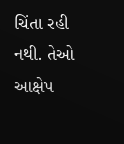ચિંતા રહી નથી. તેઓ આક્ષેપ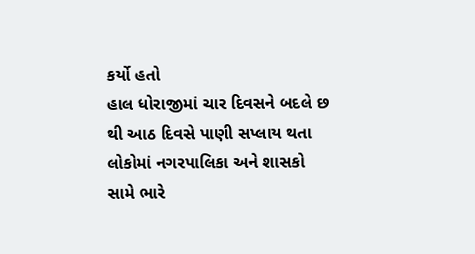કર્યો હતો
હાલ ધોરાજીમાં ચાર દિવસને બદલે છ થી આઠ દિવસે પાણી સપ્લાય થતા લોકોમાં નગરપાલિકા અને શાસકો સામે ભારે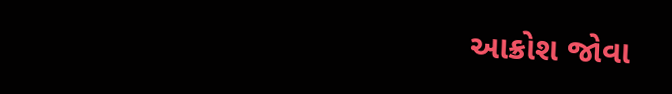આક્રોશ જોવા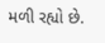મળી રહ્યો છે.